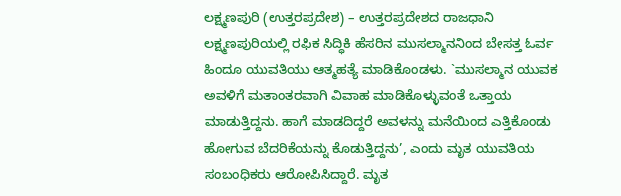ಲಕ್ಷ್ಮಣಪುರಿ (ಉತ್ತರಪ್ರದೇಶ) – ಉತ್ತರಪ್ರದೇಶದ ರಾಜಧಾನಿ ಲಕ್ಷ್ಮಣಪುರಿಯಲ್ಲಿ ರಫಿಕ ಸಿದ್ಧಿಕಿ ಹೆಸರಿನ ಮುಸಲ್ಮಾನನಿಂದ ಬೇಸತ್ತ ಓರ್ವ ಹಿಂದೂ ಯುವತಿಯು ಆತ್ಮಹತ್ಯೆ ಮಾಡಿಕೊಂಡಳು. `ಮುಸಲ್ಮಾನ ಯುವಕ ಅವಳಿಗೆ ಮತಾಂತರವಾಗಿ ವಿವಾಹ ಮಾಡಿಕೊಳ್ಳುವಂತೆ ಒತ್ತಾಯ ಮಾಡುತ್ತಿದ್ದನು. ಹಾಗೆ ಮಾಡದಿದ್ದರೆ ಅವಳನ್ನು ಮನೆಯಿಂದ ಎತ್ತಿಕೊಂಡು ಹೋಗುವ ಬೆದರಿಕೆಯನ್ನು ಕೊಡುತ್ತಿದ್ದನು’, ಎಂದು ಮೃತ ಯುವತಿಯ ಸಂಬಂಧಿಕರು ಆರೋಪಿಸಿದ್ದಾರೆ. ಮೃತ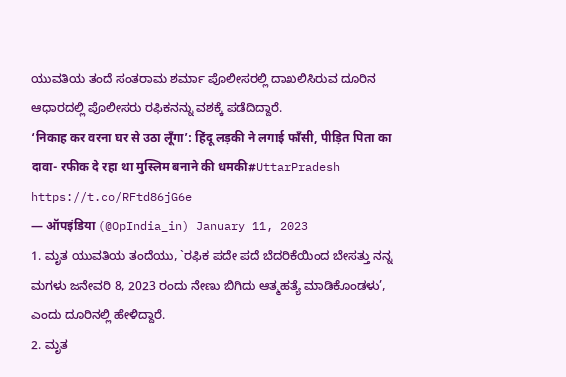ಯುವತಿಯ ತಂದೆ ಸಂತರಾಮ ಶರ್ಮಾ ಪೊಲೀಸರಲ್ಲಿ ದಾಖಲಿಸಿರುವ ದೂರಿನ ಆಧಾರದಲ್ಲಿ ಪೊಲೀಸರು ರಫಿಕನನ್ನು ವಶಕ್ಕೆ ಪಡೆದಿದ್ದಾರೆ.
‘निकाह कर वरना घर से उठा लूँगा’: हिंदू लड़की ने लगाई फाँसी, पीड़ित पिता का दावा- रफीक दे रहा था मुस्लिम बनाने की धमकी#UttarPradesh https://t.co/RFtd86jG6e
— ऑपइंडिया (@OpIndia_in) January 11, 2023
1. ಮೃತ ಯುವತಿಯ ತಂದೆಯು, `ರಫಿಕ ಪದೇ ಪದೆ ಬೆದರಿಕೆಯಿಂದ ಬೇಸತ್ತು ನನ್ನ ಮಗಳು ಜನೇವರಿ 8, 2023 ರಂದು ನೇಣು ಬಿಗಿದು ಆತ್ಮಹತ್ಯೆ ಮಾಡಿಕೊಂಡಳು’, ಎಂದು ದೂರಿನಲ್ಲಿ ಹೇಳಿದ್ದಾರೆ.
2. ಮೃತ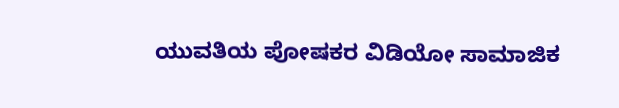ಯುವತಿಯ ಪೋಷಕರ ವಿಡಿಯೋ ಸಾಮಾಜಿಕ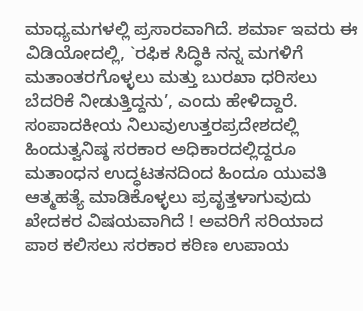ಮಾಧ್ಯಮಗಳಲ್ಲಿ ಪ್ರಸಾರವಾಗಿದೆ. ಶರ್ಮಾ ಇವರು ಈ ವಿಡಿಯೋದಲ್ಲಿ, `ರಫಿಕ ಸಿದ್ಧಿಕಿ ನನ್ನ ಮಗಳಿಗೆ ಮತಾಂತರಗೊಳ್ಳಲು ಮತ್ತು ಬುರಖಾ ಧರಿಸಲು ಬೆದರಿಕೆ ನೀಡುತ್ತಿದ್ದನು’, ಎಂದು ಹೇಳಿದ್ದಾರೆ.
ಸಂಪಾದಕೀಯ ನಿಲುವುಉತ್ತರಪ್ರದೇಶದಲ್ಲಿ ಹಿಂದುತ್ವನಿಷ್ಠ ಸರಕಾರ ಅಧಿಕಾರದಲ್ಲಿದ್ದರೂ ಮತಾಂಧನ ಉದ್ಧಟತನದಿಂದ ಹಿಂದೂ ಯುವತಿ ಆತ್ಮಹತ್ಯೆ ಮಾಡಿಕೊಳ್ಳಲು ಪ್ರವೃತ್ತಳಾಗುವುದು ಖೇದಕರ ವಿಷಯವಾಗಿದೆ ! ಅವರಿಗೆ ಸರಿಯಾದ ಪಾಠ ಕಲಿಸಲು ಸರಕಾರ ಕಠಿಣ ಉಪಾಯ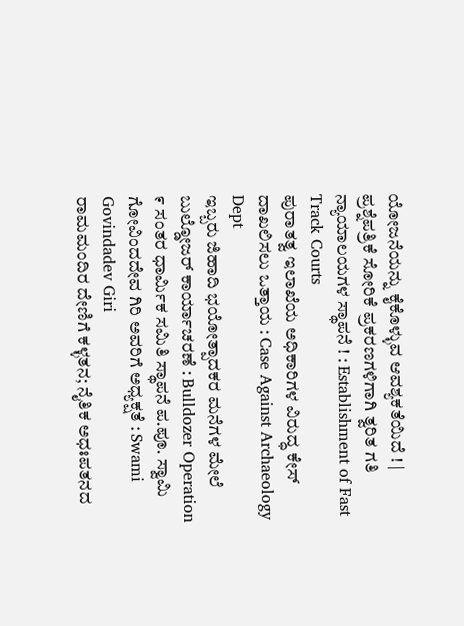ಯೋಜನೆಯನ್ನು ಕೈಕೊಳ್ಳುವ ಆವಶ್ಯಕತೆಯಿದೆ ! |
ಪ್ರಶ್ನೆಪತ್ರಿಕೆ ಸೋರಿಕೆ ಪ್ರಕರಣಗಳಿಗಾಗಿ ತ್ವರಿತ ಗತಿ ನ್ಯಾಯಾಲಯಗಳ ಸ್ಥಾಪನೆ ! : Establishment of Fast Track Courts
ಪುರಾತತ್ವ ಇಲಾಖೆಯ ಅಧಿಕಾರಿಗಳ ವಿರುದ್ಧ ಕೇಸ್ ದಾಖಲಿಸಲು ಒತ್ತಾಯ : Case Against Archaeology Dept
ಇಬ್ಬರು ಜಿಹಾದಿ ಭಯೋತ್ಪಾದಕರ ಮನೆಗಳ ಮೇಲೆ ಬುಲ್ಡೋಜರ್ ಕಾರ್ಯಾಚರಣೆ : Bulldozer Operation
೯ ಸಂತರ ಧಾರ್ಮಿಕ ಸಮಿತಿ ಸ್ಥಾಪನೆ ಪ.ಪೂ. ಸ್ವಾಮಿ ಗೋವಿಂದದೇವ ಗಿರಿ ಅವರಿಗೆ ಅಧ್ಯಕ್ಷತೆ : Swami Govindadev Giri
ರಾಮಮಂದಿರ ದೇಣಿಗೆ ಕಳ್ಳತನ; ನೈತಿಕ ಅಧಃಪತನದ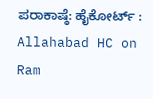ಪರಾಕಾಷ್ಠೆ: ಹೈಕೋರ್ಟ್ : Allahabad HC on Ram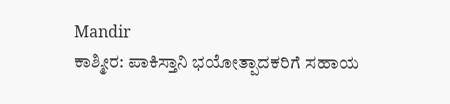Mandir
ಕಾಶ್ಮೀರ: ಪಾಕಿಸ್ತಾನಿ ಭಯೋತ್ಪಾದಕರಿಗೆ ಸಹಾಯ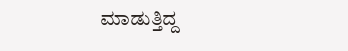ಮಾಡುತ್ತಿದ್ದ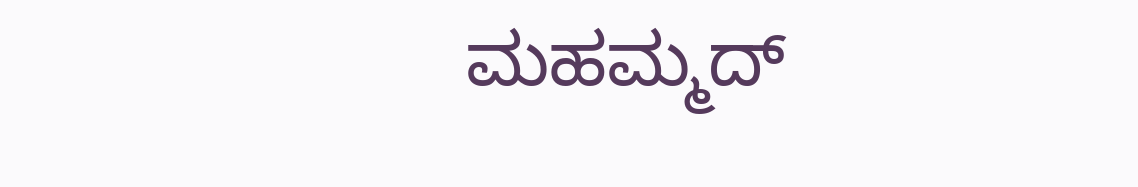ಮಹಮ್ಮದ್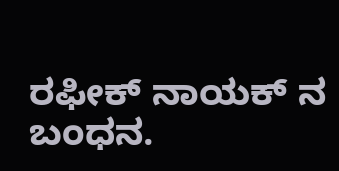ರಫೀಕ್ ನಾಯಕ್ ನ ಬಂಧನ.